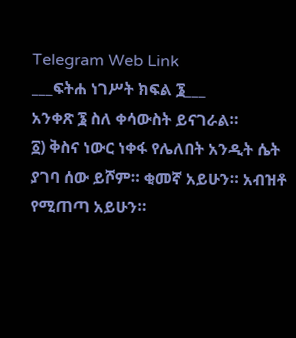Telegram Web Link
___ፍትሐ ነገሥት ክፍል ፮___
አንቀጽ ፮ ስለ ቀሳውስት ይናገራል።
፩) ቅስና ነውር ነቀፋ የሌለበት አንዲት ሴት ያገባ ሰው ይሾም። ቂመኛ አይሁን። አብዝቶ የሚጠጣ አይሁን።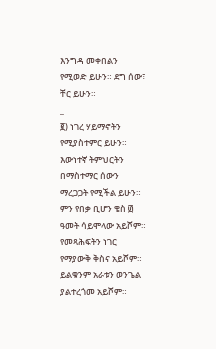እንግዳ መቀበልን የሚወድ ይሁን። ደግ ሰው፣ ቸር ይሁን።
_
፪) ነገረ ሃይማኖትን የሚያስተምር ይሁን። እውነተኛ ትምህርትን በማስተማር ሰውን ማረጋጋት የሚችል ይሁን። ምን የበቃ ቢሆን ቄስ ፴ ዓመት ሳይሞላው አይሾም። የመጻሕፍትን ነገር የማያውቅ ቅስና አይሾም። ይልቁንም አራቱን ወንጌል ያልተረጎመ አይሾም።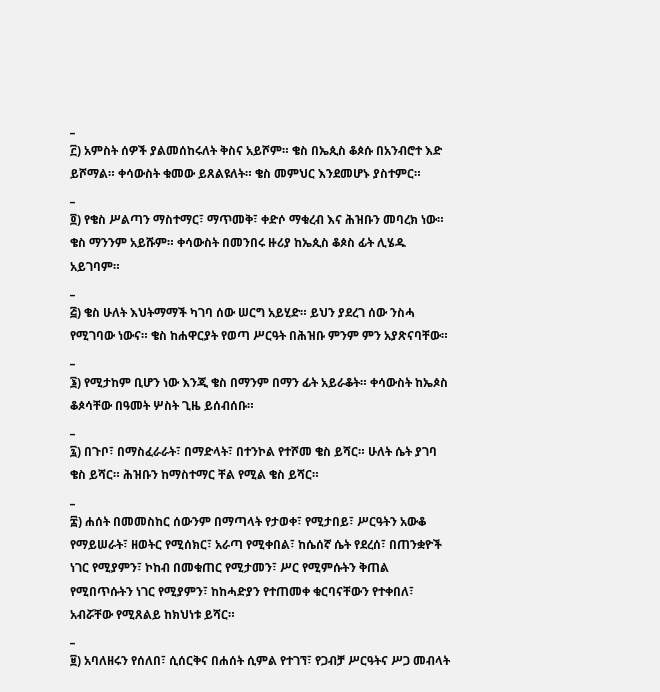_
፫) አምስት ሰዎች ያልመሰከሩለት ቅስና አይሾም። ቄስ በኤጲስ ቆጶሱ በአንብሮተ እድ ይሾማል። ቀሳውስት ቁመው ይጸልዩለት። ቄስ መምህር እንደመሆኑ ያስተምር።
_
፬) የቄስ ሥልጣን ማስተማር፣ ማጥመቅ፣ ቀድሶ ማቁረብ እና ሕዝቡን መባረክ ነው። ቄስ ማንንም አይሹም። ቀሳውስት በመንበሩ ዙሪያ ከኤጲስ ቆጶስ ፊት ሊሄዱ አይገባም።
_
፭) ቄስ ሁለት እህትማማች ካገባ ሰው ሠርግ አይሂድ። ይህን ያደረገ ሰው ንስሓ የሚገባው ነውና። ቄስ ከሐዋርያት የወጣ ሥርዓት በሕዝቡ ምንም ምን አያጽናባቸው።
_
፮) የሚታከም ቢሆን ነው እንጂ ቄስ በማንም በማን ፊት አይራቆት። ቀሳውስት ከኤጶስ ቆጶሳቸው በዓመት ሦስት ጊዜ ይሰብሰቡ።
_
፯) በጉቦ፣ በማስፈራራት፣ በማድላት፣ በተንኮል የተሾመ ቄስ ይሻር። ሁለት ሴት ያገባ ቄስ ይሻር። ሕዝቡን ከማስተማር ቸል የሚል ቄስ ይሻር።
_
፰) ሐሰት በመመስከር ሰውንም በማጣላት የታወቀ፣ የሚታበይ፣ ሥርዓትን አውቆ የማይሠራት፣ ዘወትር የሚሰክር፣ አራጣ የሚቀበል፣ ከሴሰኛ ሴት የደረሰ፣ በጠንቋዮች ነገር የሚያምን፣ ኮከብ በመቁጠር የሚታመን፣ ሥር የሚምሱትን ቅጠል የሚበጥሱትን ነገር የሚያምን፣ ከከሓድያን የተጠመቀ ቁርባናቸውን የተቀበለ፣ አብሯቸው የሚጸልይ ከክህነቱ ይሻር።
_
፱) አባለዘሩን የሰለበ፣ ሲሰርቅና በሐሰት ሲምል የተገኘ፣ የጋብቻ ሥርዓትና ሥጋ መብላት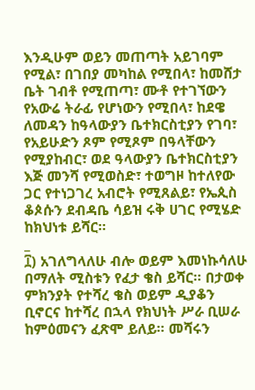እንዲሁም ወይን መጠጣት አይገባም የሚል፣ በገበያ መካከል የሚበላ፣ ከመሸታ ቤት ገብቶ የሚጠጣ፣ ሙቶ የተገኘውን የአውሬ ትራፊ የሆነውን የሚበላ፣ ከደዌ ለመዳን ከዓላውያን ቤተክርስቲያን የገባ፣ የአይሁድን ጾም የሚጾም በዓላቸውን የሚያከብር፣ ወደ ዓላውያን ቤተክርስቲያን እጅ መንሻ የሚወስድ፣ ተወግዞ ከተለየው ጋር የተነጋገረ አብሮት የሚጸልይ፣ የኤጲስ ቆጶሱን ደብዳቤ ሳይዝ ሩቅ ሀገር የሚሄድ ከክህነቱ ይሻር።
_
፲) አገለግላለሁ ብሎ ወይም እመነኩሳለሁ በማለት ሚስቱን የፈታ ቄስ ይሻር። በታወቀ ምክንያት የተሻረ ቄስ ወይም ዲያቆን ቢኖርና ከተሻረ በኋላ የክህነት ሥራ ቢሠራ ከምዕመናን ፈጽሞ ይለይ። መሻሩን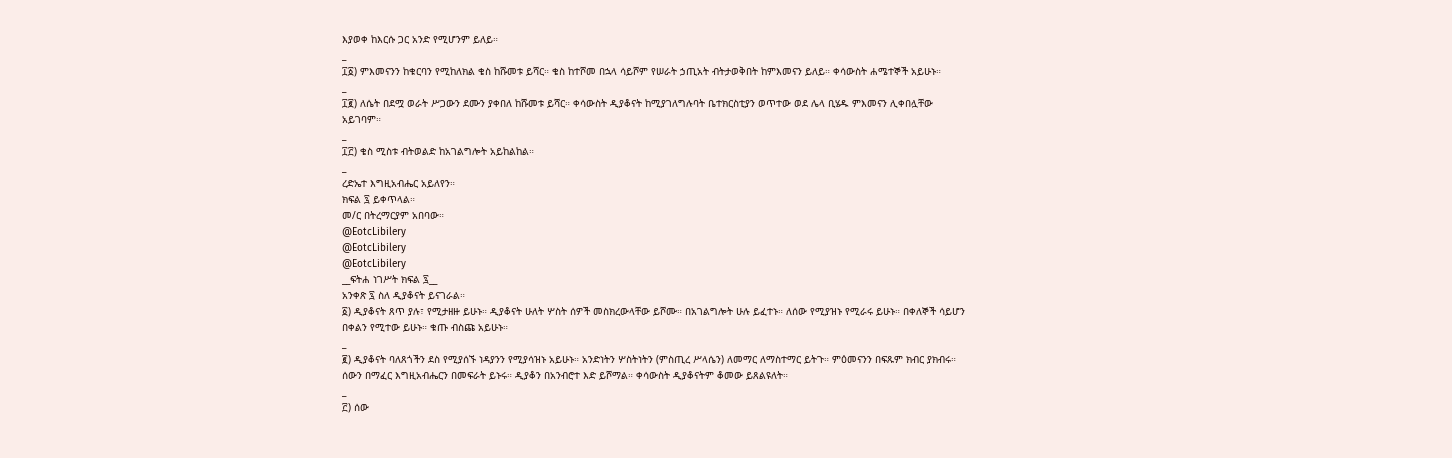እያወቀ ከእርሱ ጋር አንድ የሚሆንም ይለይ።
_
፲፩) ምእመናንን ከቁርባን የሚከለክል ቄስ ከሹመቱ ይሻር። ቄስ ከተሾመ በኋላ ሳይሾም የሠራት ኃጢአት ብትታወቅበት ከምእመናን ይለይ። ቀሳውስት ሐሜተኞች አይሁኑ።
_
፲፪) ለሴት በደሟ ወራት ሥጋውን ደሙን ያቀበለ ከሹመቱ ይሻር። ቀሳውስት ዲያቆናት ከሚያገለግሉባት ቤተክርስቲያን ወጥተው ወደ ሌላ ቢሄዱ ምእመናን ሊቀበሏቸው አይገባም።
_
፲፫) ቄስ ሚስቱ ብትወልድ ከአገልግሎት አይከልከል።
_
ረድኤተ እግዚአብሔር አይለየን።
ክፍል ፯ ይቀጥላል።
መ/ር በትረማርያም አበባው።
@EotcLibilery
@EotcLibilery
@EotcLibilery
__ፍትሐ ነገሥት ክፍል ፯__
አንቀጽ ፯ ስለ ዲያቆናት ይናገራል።
፩) ዲያቆናት ጸጥ ያሉ፣ የሚታዘዙ ይሁኑ። ዲያቆናት ሁለት ሦስት ሰዎች መስክረውላቸው ይሾሙ። በአገልግሎት ሁሉ ይፈተኑ። ለሰው የሚያዝኑ የሚራሩ ይሁኑ። በቀለኞች ሳይሆን በቀልን የሚተው ይሁኑ። ቁጡ ብስጩ አይሁኑ።
_
፪) ዲያቆናት ባለጸጎችን ደስ የሚያሰኙ ነዳያንን የሚያሳዝኑ አይሁኑ። አንድነትን ሦስትነትን (ምስጢረ ሥላሴን) ለመማር ለማስተማር ይትጉ። ምዕመናንን በፍጹም ክብር ያክብሩ። ሰውን በማፈር እግዚአብሔርን በመፍራት ይኑሩ። ዲያቆን በአንብሮተ እድ ይሾማል። ቀሳውስት ዲያቆናትም ቆመው ይጸልዩለት።
_
፫) ሰው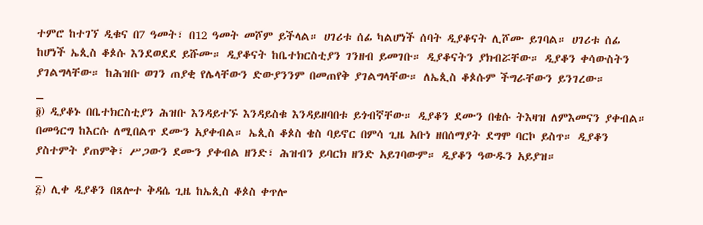ተምሮ ከተገኘ ዲቁና በ7 ዓመት፣ በ12 ዓመት መሾም ይችላል። ሀገሪቱ ሰፊ ካልሆነች ሰባት ዲያቆናት ሊሾሙ ይገባል። ሀገሪቱ ሰፊ ከሆነች ኤጲስ ቆጶሱ እንደወደደ ይሹሙ። ዲያቆናት ከቤተክርስቲያን ገንዘብ ይመገቡ። ዲያቆናትን ያክብሯቸው። ዲያቆን ቀሳውስትን ያገልግላቸው። ከሕዝቡ ወገን ጠያቂ የሌላቸውን ድውያንንም በመጠየቅ ያገልግላቸው። ለኤጲስ ቆጶሱም ችግራቸውን ይንገረው።
_
፬) ዲያቆኑ በቤተክርስቲያን ሕዝቡ እንዳይተኙ እንዳይስቁ እንዳይዘባበቱ ይጎብኛቸው። ዲያቆን ደሙን በቄሱ ትእዛዝ ለምእመናን ያቀብል። በመዓርግ ከእርሱ ለሚበልጥ ደሙን አያቀብል። ኤጲስ ቆጶስ ቄስ ባይኖር በምሳ ጊዜ አቡነ ዘበሰማያት ደግሞ ባርኮ ይስጥ። ዲያቆን ያስተምት ያጠምቅ፣ ሥጋውን ደሙን ያቀብል ዘንድ፣ ሕዝብን ይባርክ ዘንድ አይገባውም። ዲያቆን ዓውዱን አይያዝ።
_
፭) ሊቀ ዲያቆን በጸሎተ ቅዳሴ ጊዜ ከኤጲስ ቆጶስ ቀጥሎ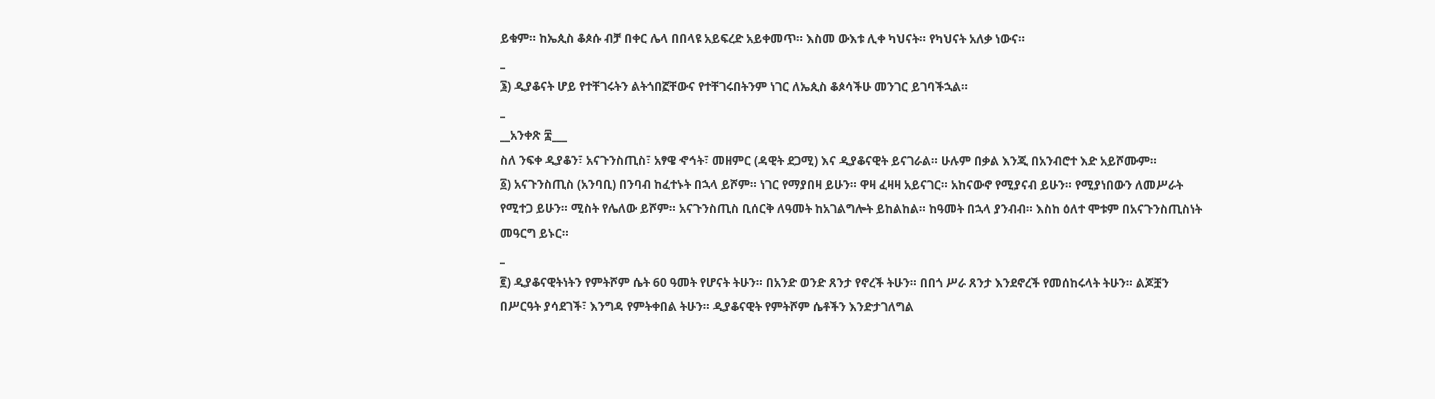ይቁም። ከኤጲስ ቆጶሱ ብቻ በቀር ሌላ በበላዩ አይፍረድ አይቀመጥ። እስመ ውእቱ ሊቀ ካህናት። የካህናት አለቃ ነውና።
_
፮) ዲያቆናት ሆይ የተቸገሩትን ልትጎበኟቸውና የተቸገሩበትንም ነገር ለኤጲስ ቆጶሳችሁ መንገር ይገባችኋል።
_
__አንቀጽ ፰___
ስለ ንፍቀ ዲያቆን፣ አናጉንስጢስ፣ አፃዌ ኆኅት፣ መዘምር (ዳዊት ደጋሚ) እና ዲያቆናዊት ይናገራል። ሁሉም በቃል እንጂ በአንብሮተ እድ አይሾሙም።
፩) አናጉንስጢስ (አንባቢ) በንባብ ከፈተኑት በኋላ ይሾም። ነገር የማያበዛ ይሁን። ዋዛ ፈዛዛ አይናገር። አከናውኖ የሚያናብ ይሁን። የሚያነበውን ለመሥራት የሚተጋ ይሁን። ሚስት የሌለው ይሾም። አናጉንስጢስ ቢሰርቅ ለዓመት ከአገልግሎት ይከልከል። ከዓመት በኋላ ያንብብ። እስከ ዕለተ ሞቱም በአናጉንስጢስነት መዓርግ ይኑር።
_
፪) ዲያቆናዊትነትን የምትሾም ሴት 60 ዓመት የሆናት ትሁን። በአንድ ወንድ ጸንታ የኖረች ትሁን። በበጎ ሥራ ጸንታ እንደኖረች የመሰከሩላት ትሁን። ልጆቿን በሥርዓት ያሳደገች፣ እንግዳ የምትቀበል ትሁን። ዲያቆናዊት የምትሾም ሴቶችን እንድታገለግል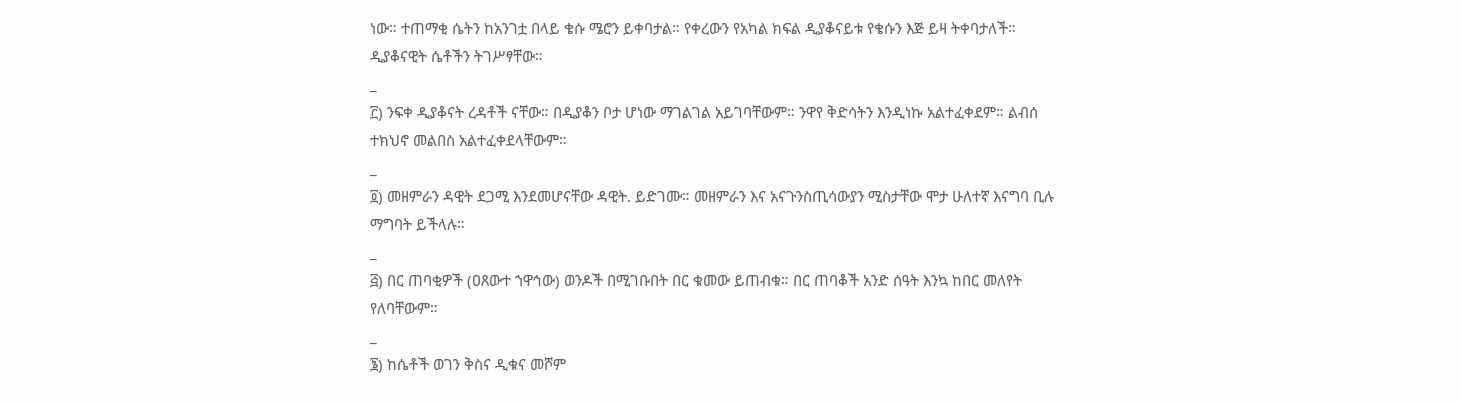ነው። ተጠማቂ ሴትን ከአንገቷ በላይ ቄሱ ሜሮን ይቀባታል። የቀረውን የአካል ክፍል ዲያቆናይቱ የቄሱን እጅ ይዛ ትቀባታለች። ዲያቆናዊት ሴቶችን ትገሥፃቸው።
_
፫) ንፍቀ ዲያቆናት ረዳቶች ናቸው። በዲያቆን ቦታ ሆነው ማገልገል አይገባቸውም። ንዋየ ቅድሳትን እንዲነኩ አልተፈቀደም። ልብሰ ተክህኖ መልበስ አልተፈቀደላቸውም።
_
፬) መዘምራን ዳዊት ደጋሚ እንደመሆናቸው ዳዊት. ይድገሙ። መዘምራን እና አናጉንስጢሳውያን ሚስታቸው ሞታ ሁለተኛ እናግባ ቢሉ ማግባት ይችላሉ።
_
፭) በር ጠባቂዎች (ዐጸውተ ኀዋኅው) ወንዶች በሚገቡበት በር ቁመው ይጠብቁ። በር ጠባቆች አንድ ሰዓት እንኳ ከበር መለየት የለባቸውም።
_
፮) ከሴቶች ወገን ቅስና ዲቁና መሾም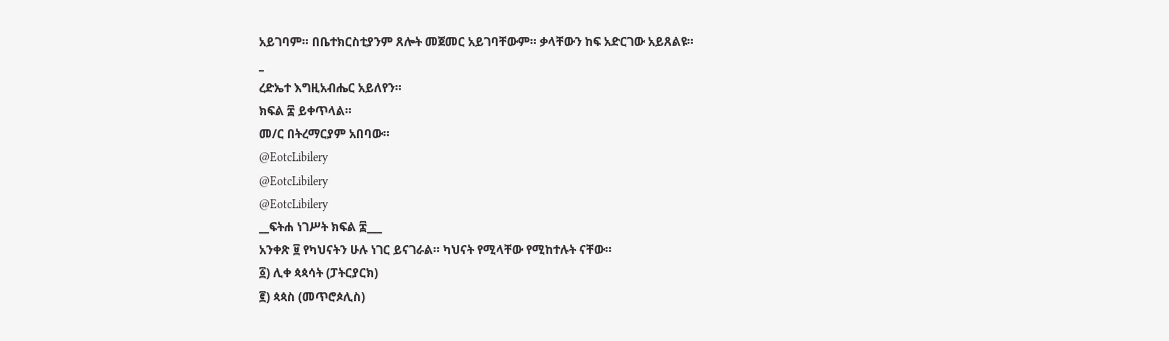አይገባም። በቤተክርስቲያንም ጸሎት መጀመር አይገባቸውም። ቃላቸውን ከፍ አድርገው አይጸልዩ።
_
ረድኤተ እግዚአብሔር አይለየን።
ክፍል ፰ ይቀጥላል።
መ/ር በትረማርያም አበባው።
@EotcLibilery
@EotcLibilery
@EotcLibilery
__ፍትሐ ነገሥት ክፍል ፰___
አንቀጽ ፱ የካህናትን ሁሉ ነገር ይናገራል። ካህናት የሚላቸው የሚከተሉት ናቸው።
፩) ሊቀ ጳጳሳት (ፓትርያርክ)
፪) ጳጳስ (መጥሮጶሊስ)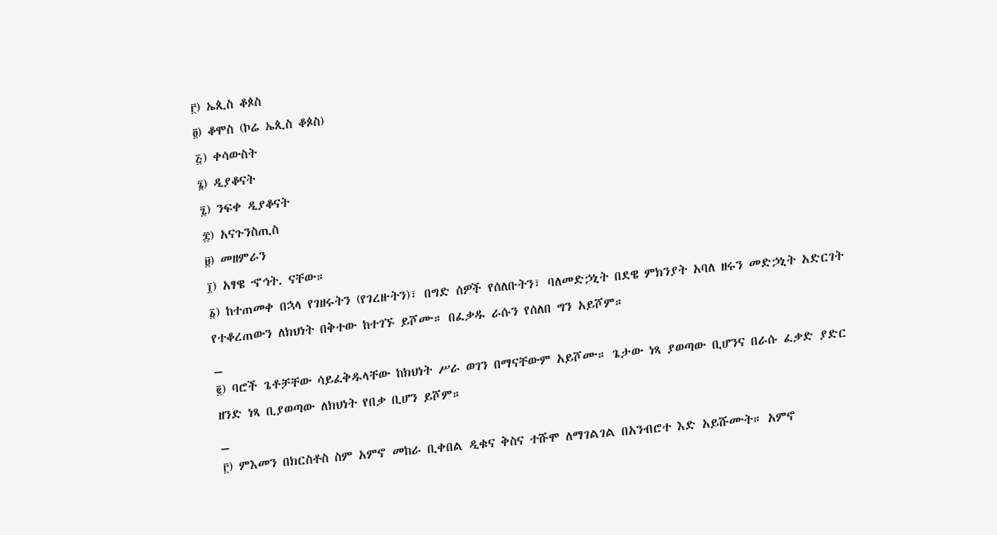፫) ኤጲስ ቆጶስ
፬) ቆሞስ (ኮሬ ኤጲስ ቆጶስ)
፭) ቀሳውስት
፮) ዲያቆናት
፯) ንፍቀ ዲያቆናት
፰) አናጉንስጢስ
፱) መዘምራን
፲) አፃዌ ኆኅት. ናቸው።
፩) ከተጠመቀ በኋላ የገዘሩትን (የገረዙትን)፣ በግድ ሰዎች የሰለቡትን፣ ባለመድኃኒት በደዌ ምክንያት አባለ ዘሩን መድኃኒት አድርገት የተቆረጠውን ለክህነት በቅተው ከተገኙ ይሾሙ። በፈቃዱ ራሱን የሰለበ ግን አይሾም።
_
፪) ባሮች ጌቶቻቸው ሳይፈቅዱላቸው ከክህነት ሥራ ወገን በማናቸውም አይሾሙ። ጌታው ነጻ ያወጣው ቢሆንና በራሱ ፈቃድ ያድር ዘንድ ነጻ ቢያወጣው ለክህነት የበቃ ቢሆን ይሾም።
_
፫) ምእመን በክርስቶስ ስም አምኖ መከራ ቢቀበል ዲቁና ቅስና ተሹሞ ለማገልገል በአንብሮተ እድ አይሹሙት። አምኖ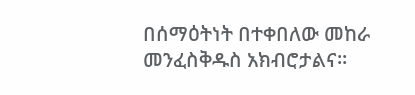በሰማዕትነት በተቀበለው መከራ መንፈስቅዱስ አክብሮታልና።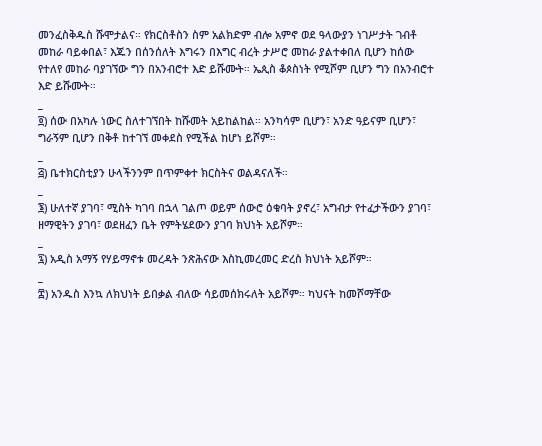መንፈስቅዱስ ሹሞታልና። የክርስቶስን ስም አልክድም ብሎ አምኖ ወደ ዓላውያን ነገሥታት ገብቶ መከራ ባይቀበል፣ እጁን በሰንሰለት እግሩን በእግር ብረት ታሥሮ መከራ ያልተቀበለ ቢሆን ከሰው የተለየ መከራ ባያገኘው ግን በአንብሮተ እድ ይሹሙት። ኤጲስ ቆጶስነት የሚሾም ቢሆን ግን በአንብሮተ እድ ይሹሙት።
_
፬) ሰው በአካሉ ነውር ስለተገኘበት ከሹመት አይከልከል። አንካሳም ቢሆን፣ አንድ ዓይናም ቢሆን፣ ግራኝም ቢሆን በቅቶ ከተገኘ መቀደስ የሚችል ከሆነ ይሾም።
_
፭) ቤተክርስቲያን ሁላችንንም በጥምቀተ ክርስትና ወልዳናለች።
_
፮) ሁለተኛ ያገባ፣ ሚስት ካገባ በኋላ ገልጦ ወይም ሰውሮ ዕቁባት ያኖረ፣ አግብታ የተፈታችውን ያገባ፣ ዘማዊትን ያገባ፣ ወደዘፈን ቤት የምትሄደውን ያገባ ክህነት አይሾም።
_
፯) አዲስ አማኝ የሃይማኖቱ መረዳት ንጽሕናው እስኪመረመር ድረስ ክህነት አይሾም።
_
፰) አንዱስ እንኳ ለክህነት ይበቃል ብለው ሳይመሰክሩለት አይሾም። ካህናት ከመሾማቸው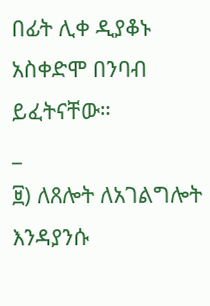በፊት ሊቀ ዲያቆኑ አስቀድሞ በንባብ ይፈትናቸው።
_
፱) ለጸሎት ለአገልግሎት እንዳያንሱ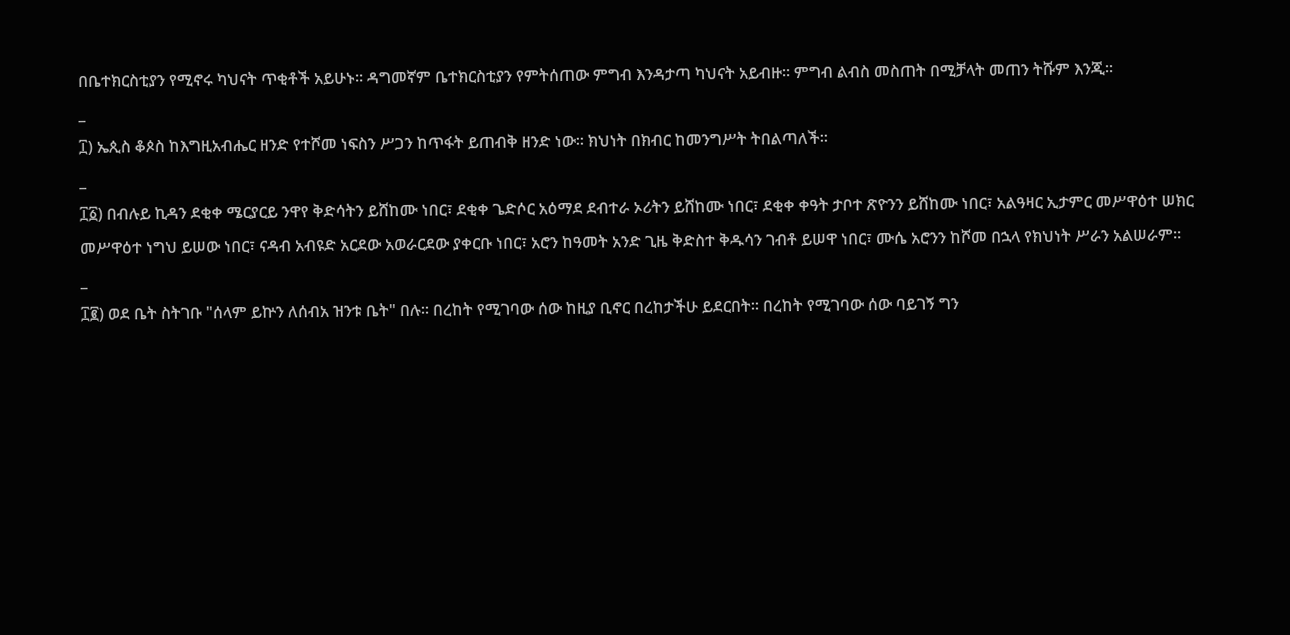በቤተክርስቲያን የሚኖሩ ካህናት ጥቂቶች አይሁኑ። ዳግመኛም ቤተክርስቲያን የምትሰጠው ምግብ እንዳታጣ ካህናት አይብዙ። ምግብ ልብስ መስጠት በሚቻላት መጠን ትሹም እንጂ።
_
፲) ኤጲስ ቆጶስ ከእግዚአብሔር ዘንድ የተሾመ ነፍስን ሥጋን ከጥፋት ይጠብቅ ዘንድ ነው። ክህነት በክብር ከመንግሥት ትበልጣለች።
_
፲፩) በብሉይ ኪዳን ደቂቀ ሜርያርይ ንዋየ ቅድሳትን ይሸከሙ ነበር፣ ደቂቀ ጌድሶር አዕማደ ደብተራ ኦሪትን ይሸከሙ ነበር፣ ደቂቀ ቀዓት ታቦተ ጽዮንን ይሸከሙ ነበር፣ አልዓዛር ኢታምር መሥዋዕተ ሠክር መሥዋዕተ ነግህ ይሠው ነበር፣ ናዳብ አብዩድ አርደው አወራርደው ያቀርቡ ነበር፣ አሮን ከዓመት አንድ ጊዜ ቅድስተ ቅዱሳን ገብቶ ይሠዋ ነበር፣ ሙሴ አሮንን ከሾመ በኋላ የክህነት ሥራን አልሠራም።
_
፲፪) ወደ ቤት ስትገቡ "ሰላም ይኵን ለሰብአ ዝንቱ ቤት" በሉ። በረከት የሚገባው ሰው ከዚያ ቢኖር በረከታችሁ ይደርበት። በረከት የሚገባው ሰው ባይገኝ ግን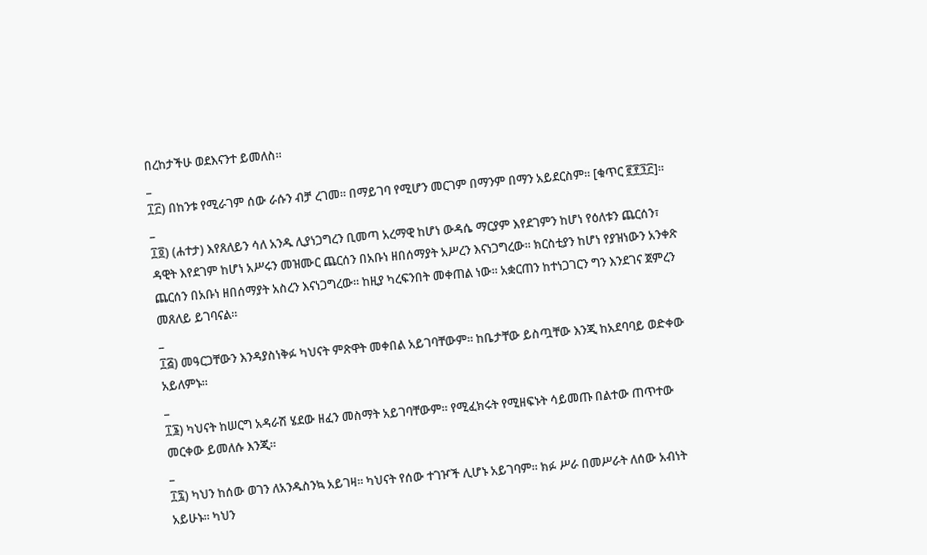በረከታችሁ ወደእናንተ ይመለስ።
_
፲፫) በከንቱ የሚራገም ሰው ራሱን ብቻ ረገመ። በማይገባ የሚሆን መርገም በማንም በማን አይደርስም። [ቁጥር ፪፻፺፫]።
_
፲፬) (ሐተታ) እየጸለይን ሳለ አንዱ ሊያነጋግረን ቢመጣ አረማዊ ከሆነ ውዳሴ ማርያም እየደገምን ከሆነ የዕለቱን ጨርሰን፣ ዳዊት እየደገም ከሆነ አሥሩን መዝሙር ጨርሰን በአቡነ ዘበሰማያት አሥረን እናነጋግረው። ክርስቲያን ከሆነ የያዝነውን አንቀጽ ጨርሰን በአቡነ ዘበሰማያት አስረን እናነጋግረው። ከዚያ ካረፍንበት መቀጠል ነው። አቋርጠን ከተነጋገርን ግን እንደገና ጀምረን መጸለይ ይገባናል።
_
፲፭) መዓርጋቸውን እንዳያስነቅፉ ካህናት ምጽዋት መቀበል አይገባቸውም። ከቤታቸው ይስጧቸው እንጂ ከአደባባይ ወድቀው አይለምኑ።
_
፲፮) ካህናት ከሠርግ አዳራሽ ሄደው ዘፈን መስማት አይገባቸውም። የሚፈክሩት የሚዘፍኑት ሳይመጡ በልተው ጠጥተው መርቀው ይመለሱ እንጂ።
_
፲፯) ካህን ከሰው ወገን ለአንዱስንኳ አይገዛ። ካህናት የሰው ተገዦች ሊሆኑ አይገባም። ክፉ ሥራ በመሥራት ለሰው አብነት አይሁኑ። ካህን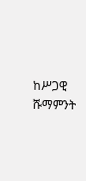ከሥጋዊ ሹማምንት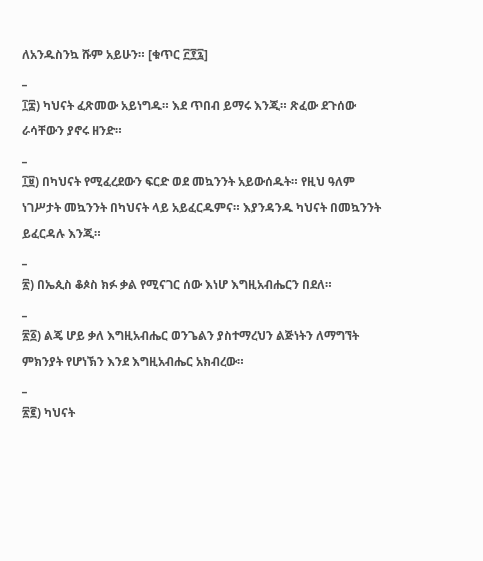ለአንዱስንኳ ሹም አይሁን። [ቁጥር ፫፻፯]
_
፲፰) ካህናት ፈጽመው አይነግዱ። እደ ጥበብ ይማሩ እንጂ። ጽፈው ደጉሰው ራሳቸውን ያኖሩ ዘንድ።
_
፲፱) በካህናት የሚፈረደውን ፍርድ ወደ መኳንንት አይውሰዱት። የዚህ ዓለም ነገሥታት መኳንንት በካህናት ላይ አይፈርዱምና። እያንዳንዱ ካህናት በመኳንንት ይፈርዳሉ እንጂ።
_
፳) በኤጲስ ቆጶስ ክፉ ቃል የሚናገር ሰው እነሆ እግዚአብሔርን በደለ።
_
፳፩) ልጄ ሆይ ቃለ እግዚአብሔር ወንጌልን ያስተማረህን ልጅነትን ለማግኘት ምክንያት የሆነኽን እንደ እግዚአብሔር አክብረው።
_
፳፪) ካህናት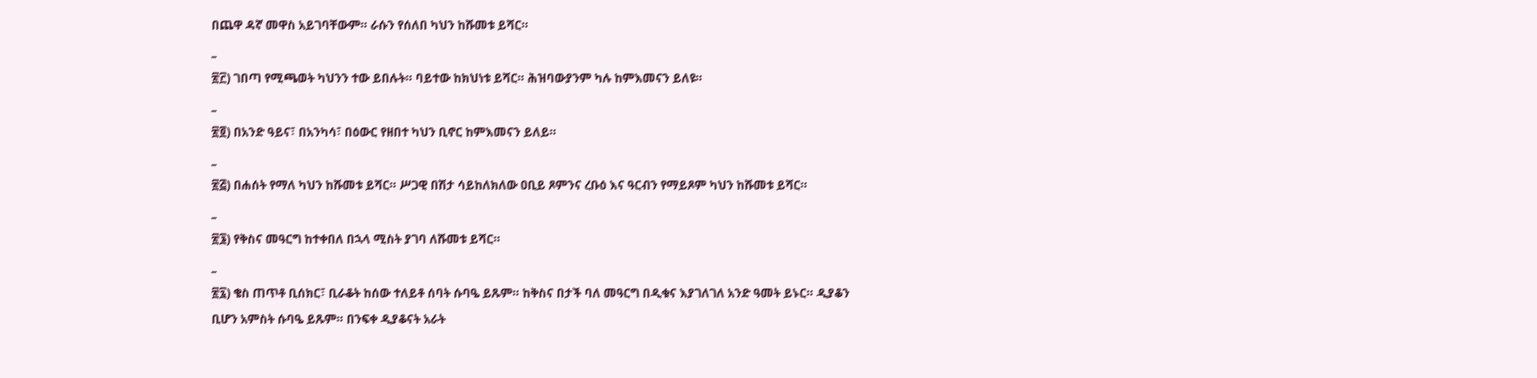በጨዋ ዳኛ መዋስ አይገባቸውም። ራሱን የሰለበ ካህን ከሹመቱ ይሻር።
_
፳፫) ገበጣ የሚጫወት ካህንን ተው ይበሉት። ባይተው ከክህነቱ ይሻር። ሕዝባውያንም ካሉ ከምእመናን ይለዩ።
_
፳፬) በአንድ ዓይና፣ በአንካሳ፣ በዕውር የዘበተ ካህን ቢኖር ከምእመናን ይለይ።
_
፳፭) በሐሰት የማለ ካህን ከሹመቱ ይሻር። ሥጋዊ በሽታ ሳይከለክለው ዐቢይ ጾምንና ረቡዕ እና ዓርብን የማይጾም ካህን ከሹመቱ ይሻር።
_
፳፮) የቅስና መዓርግ ከተቀበለ በኋላ ሚስት ያገባ ለሹመቱ ይሻር።
_
፳፯) ቄስ ጠጥቶ ቢሰክር፣ ቢራቆት ከሰው ተለይቶ ሰባት ሱባዔ ይጹም። ከቅስና በታች ባለ መዓርግ በዲቁና እያገለገለ አንድ ዓመት ይኑር። ዲያቆን ቢሆን አምስት ሱባዔ ይጹም። በንፍቀ ዲያቆናት አራት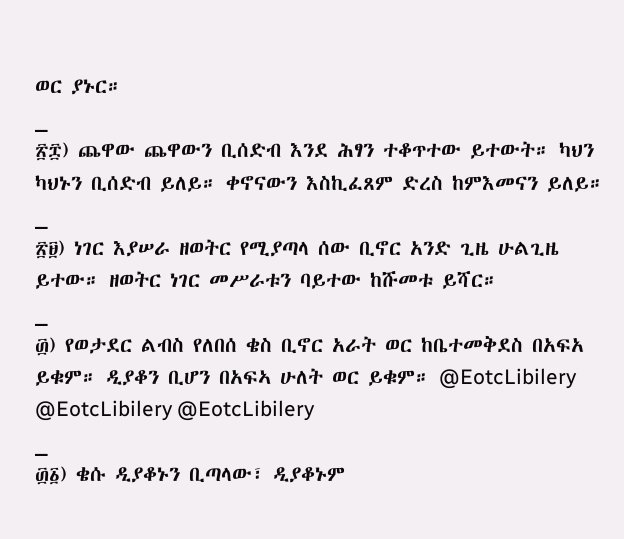ወር ያኑር።
_
፳፰) ጨዋው ጨዋውን ቢሰድብ እንደ ሕፃን ተቆጥተው ይተውት። ካህን ካህኑን ቢሰድብ ይለይ። ቀኖናውን እስኪፈጸም ድረስ ከምእመናን ይለይ።
_
፳፱) ነገር እያሠራ ዘወትር የሚያጣላ ሰው ቢኖር አንድ ጊዜ ሁልጊዜ ይተው። ዘወትር ነገር መሥራቱን ባይተው ከሹመቱ ይሻር።
_
፴) የወታደር ልብስ የለበሰ ቄስ ቢኖር አራት ወር ከቤተመቅደስ በአፍአ ይቁም። ዲያቆን ቢሆን በአፍኣ ሁለት ወር ይቁም። @EotcLibilery @EotcLibilery @EotcLibilery
_
፴፩) ቄሱ ዲያቆኑን ቢጣላው፣ ዲያቆኑም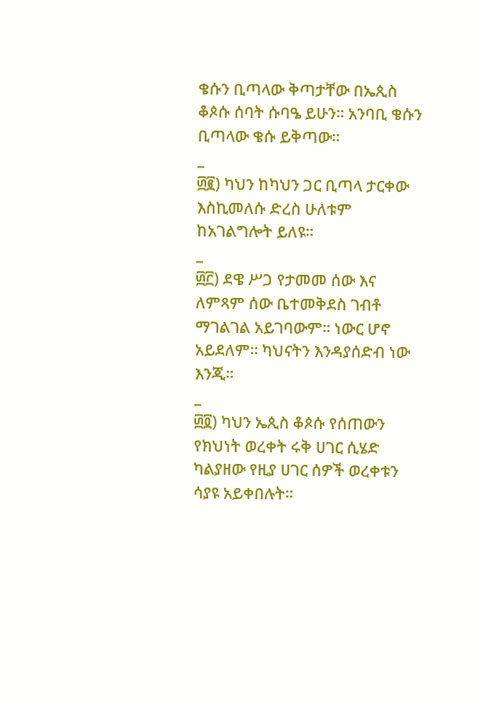ቄሱን ቢጣላው ቅጣታቸው በኤጲስ ቆጶሱ ሰባት ሱባዔ ይሁን። አንባቢ ቄሱን ቢጣላው ቄሱ ይቅጣው።
_
፴፪) ካህን ከካህን ጋር ቢጣላ ታርቀው እስኪመለሱ ድረስ ሁለቱም ከአገልግሎት ይለዩ።
_
፴፫) ደዌ ሥጋ የታመመ ሰው እና ለምጻም ሰው ቤተመቅደስ ገብቶ ማገልገል አይገባውም። ነውር ሆኖ አይደለም። ካህናትን እንዳያሰድብ ነው እንጂ።
_
፴፬) ካህን ኤጲስ ቆጶሱ የሰጠውን የክህነት ወረቀት ሩቅ ሀገር ሲሄድ ካልያዘው የዚያ ሀገር ሰዎች ወረቀቱን ሳያዩ አይቀበሉት።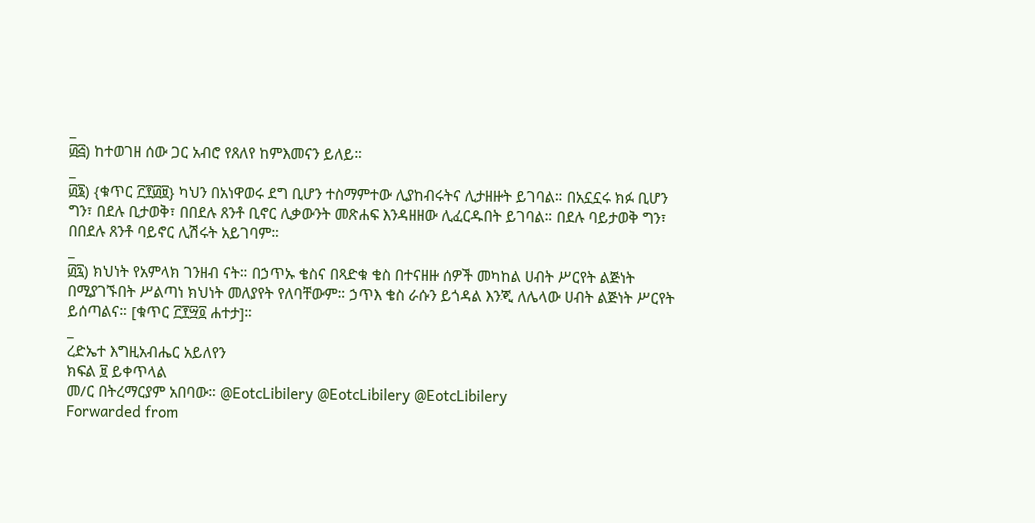_
፴፭) ከተወገዘ ሰው ጋር አብሮ የጸለየ ከምእመናን ይለይ።
_
፴፮) {ቁጥር ፫፻፴፱} ካህን በአነዋወሩ ደግ ቢሆን ተስማምተው ሊያከብሩትና ሊታዘዙት ይገባል። በአኗኗሩ ክፉ ቢሆን ግን፣ በደሉ ቢታወቅ፣ በበደሉ ጸንቶ ቢኖር ሊቃውንት መጽሐፍ እንዳዘዘው ሊፈርዱበት ይገባል። በደሉ ባይታወቅ ግን፣ በበደሉ ጸንቶ ባይኖር ሊሽሩት አይገባም።
_
፴፯) ክህነት የአምላክ ገንዘብ ናት። በኃጥኡ ቄስና በጻድቁ ቄስ በተናዘዙ ሰዎች መካከል ሀብት ሥርየት ልጅነት በሚያገኙበት ሥልጣነ ክህነት መለያየት የለባቸውም። ኃጥእ ቄስ ራሱን ይጎዳል እንጂ ለሌላው ሀብት ልጅነት ሥርየት ይሰጣልና። [ቁጥር ፫፻፵፬ ሐተታ]።
_
ረድኤተ እግዚአብሔር አይለየን
ክፍል ፱ ይቀጥላል
መ/ር በትረማርያም አበባው። @EotcLibilery @EotcLibilery @EotcLibilery
Forwarded from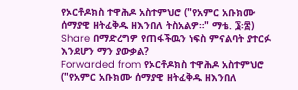የኦርቶዶክስ ተዋሕዶ አስተምህሮ ("የአምር አቡክሙ ሰማያዊ ዘትፈቅዱ ዘእንበለ ትስአልዎ።" ማቴ. ፮፡፰)
Share በማድረግዎ የጠፋችዉን ነፍስ ምናልባት ያተርፉ እንደሆን ማን ያውቃል?
Forwarded from የኦርቶዶክስ ተዋሕዶ አስተምህሮ ("የአምር አቡክሙ ሰማያዊ ዘትፈቅዱ ዘእንበለ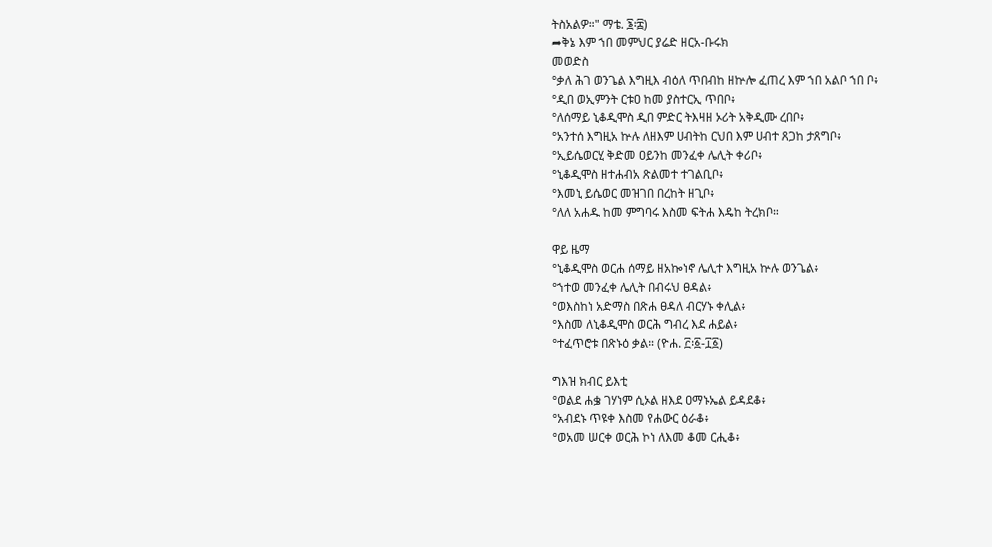ትስአልዎ።" ማቴ. ፮፡፰)
➦ቅኔ እም ኀበ መምህር ያሬድ ዘርአ-ቡሩክ
መወድስ
°ቃለ ሕገ ወንጌል እግዚእ ብዕለ ጥበብከ ዘኵሎ ፈጠረ እም ኀበ አልቦ ኀበ ቦ፥
°ዲበ ወኢምንት ርቱዐ ከመ ያስተርኢ ጥበቦ፥
°ለሰማይ ኒቆዲሞስ ዲበ ምድር ትእዛዘ ኦሪት አቅዲሙ ረበቦ፥
°አንተሰ እግዚአ ኵሉ ለዘእም ሀብትከ ርህበ እም ሀብተ ጸጋከ ታጸግቦ፥
°ኢይሴወርሂ ቅድመ ዐይንከ መንፈቀ ሌሊት ቀሪቦ፥
°ኒቆዲሞስ ዘተሐብአ ጽልመተ ተገልቢቦ፥
°እመኒ ይሴወር መዝገበ በረከት ዘጊቦ፥
°ለለ አሐዱ ከመ ምግባሩ እስመ ፍትሐ እዴከ ትረክቦ።

ዋይ ዜማ
°ኒቆዲሞስ ወርሐ ሰማይ ዘአኰነኖ ሌሊተ እግዚአ ኵሉ ወንጌል፥
°ኀተወ መንፈቀ ሌሊት በብሩህ ፀዳል፥
°ወእስከነ አድማስ በጽሐ ፀዳለ ብርሃኑ ቀሊል፥
°እስመ ለኒቆዲሞስ ወርሕ ግብረ እደ ሐይል፥
°ተፈጥሮቱ በጽኑዕ ቃል። (ዮሐ. ፫፡፩-፲፩)

ግእዝ ክብር ይእቲ
°ወልደ ሐቌ ገሃነም ሲኦል ዘእደ ዐማኑኤል ይዳደቆ፥
°አብደኑ ጥዩቀ እስመ የሐውር ዕራቆ፥
°ወአመ ሠርቀ ወርሕ ኮነ ለእመ ቆመ ርሒቆ፥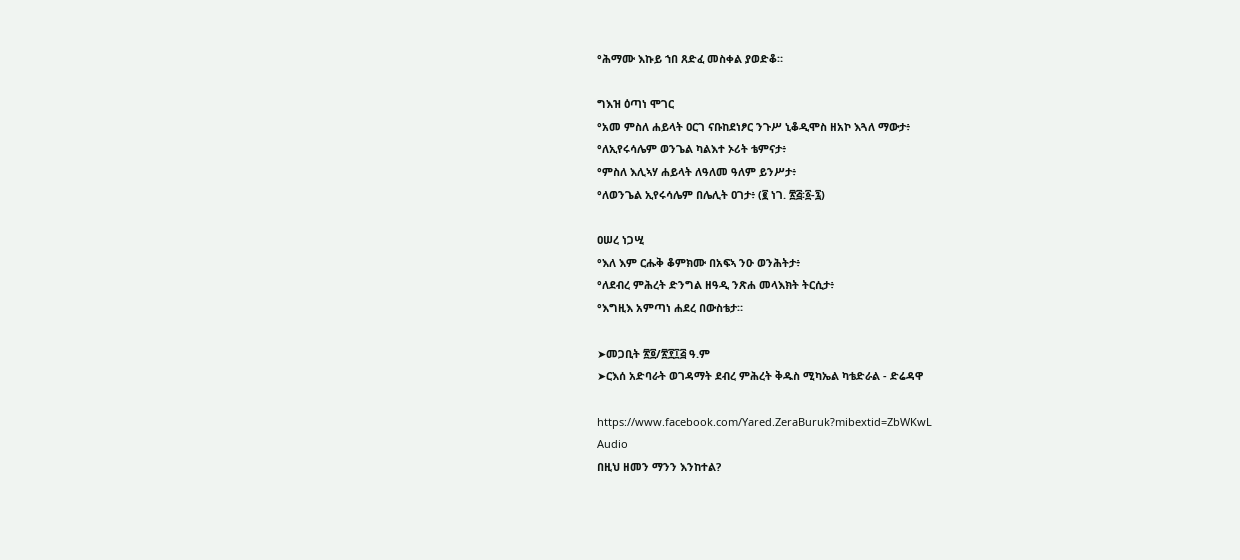°ሕማሙ እኩይ ኀበ ጸድፈ መስቀል ያወድቆ።

ግእዝ ዕጣነ ሞገር
°አመ ምስለ ሐይላት ዐርገ ናቡከደነፆር ንጉሥ ኒቆዲሞስ ዘአኮ እጓለ ማውታ፥
°ለኢየሩሳሌም ወንጌል ካልእተ ኦሪት ቴምናታ፥
°ምስለ እሊኣሃ ሐይላት ለዓለመ ዓለም ይንሥታ፥
°ለወንጌል ኢየሩሳሌም በሌሊት ዐገታ፥ (፪ ነገ. ፳፭፡፩-፯)

ዐሠረ ነጋሢ
°እለ እም ርሑቅ ቆምክሙ በአፍኣ ንዑ ወንሕትታ፥
°ለደብረ ምሕረት ድንግል ዘዓዲ ንጽሐ መላእክት ትርሲታ፥
°እግዚእ አምጣነ ሐደረ በውስቴታ።

➤መጋቢት ፳፬/፳፻፲፭ ዓ.ም
➤ርእሰ አድባራት ወገዳማት ደብረ ምሕረት ቅዱስ ሚካኤል ካቴድራል - ድሬዳዋ

https://www.facebook.com/Yared.ZeraBuruk?mibextid=ZbWKwL
Audio
በዚህ ዘመን ማንን እንከተል?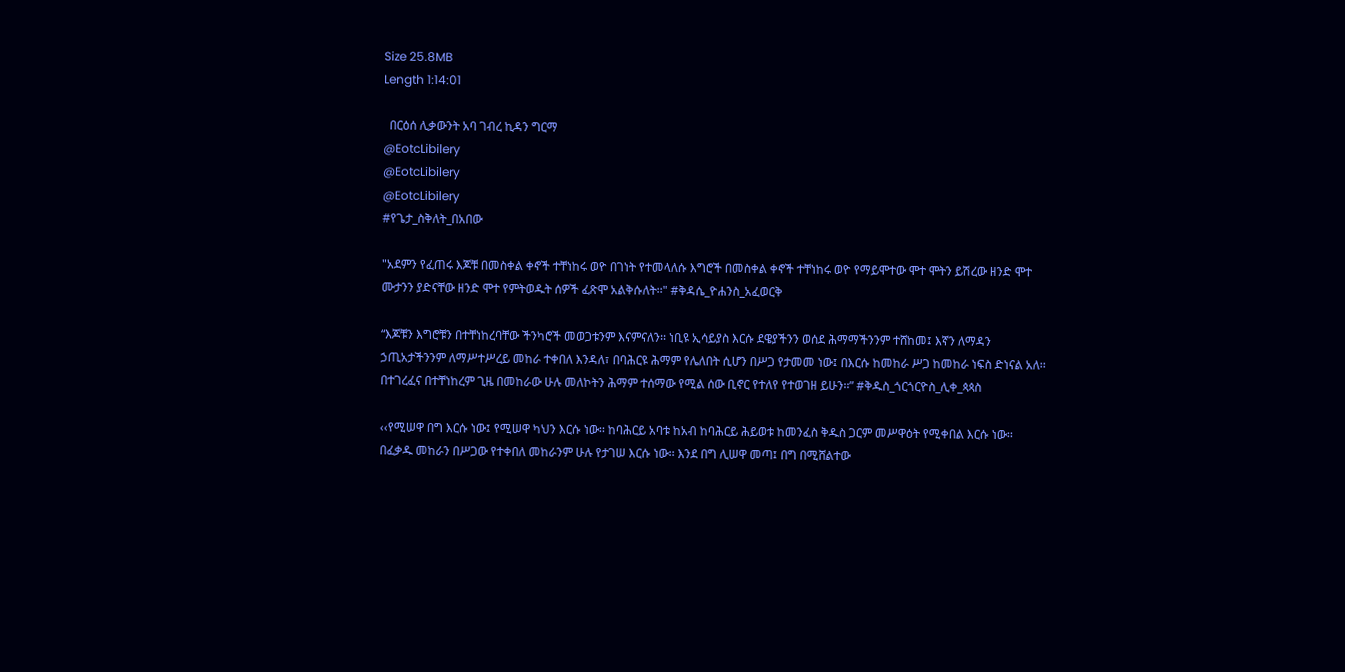Size 25.8MB
Length 1:14:01

  በርዕሰ ሊቃውንት አባ ገብረ ኪዳን ግርማ
@EotcLibilery
@EotcLibilery
@EotcLibilery
#የጌታ_ስቅለት_በአበው

"አደምን የፈጠሩ እጆቹ በመስቀል ቀኖች ተቸነከሩ ወዮ በገነት የተመላለሱ እግሮች በመስቀል ቀኖች ተቸነከሩ ወዮ የማይሞተው ሞተ ሞትን ይሽረው ዘንድ ሞተ ሙታንን ያድናቸው ዘንድ ሞተ የምትወዱት ሰዎች ፈጽሞ አልቅሱለት፡፡" #ቅዳሴ_ዮሐንስ_አፈወርቅ

“እጆቹን እግሮቹን በተቸነከረባቸው ችንካሮች መወጋቱንም እናምናለን፡፡ ነቢዩ ኢሳይያስ እርሱ ደዌያችንን ወሰደ ሕማማችንንም ተሸከመ፤ እኛን ለማዳን ኃጢአታችንንም ለማሥተሥረይ መከራ ተቀበለ እንዳለ፣ በባሕርዩ ሕማም የሌለበት ሲሆን በሥጋ የታመመ ነው፤ በእርሱ ከመከራ ሥጋ ከመከራ ነፍስ ድነናል አለ፡፡ በተገረፈና በተቸነከረም ጊዜ በመከራው ሁሉ መለኮትን ሕማም ተሰማው የሚል ሰው ቢኖር የተለየ የተወገዘ ይሁን፡፡” #ቅዱስ_ጎርጎርዮስ_ሊቀ_ጳጳስ

‹‹የሚሠዋ በግ እርሱ ነው፤ የሚሠዋ ካህን እርሱ ነው፡፡ ከባሕርይ አባቱ ከአብ ከባሕርይ ሕይወቱ ከመንፈስ ቅዱስ ጋርም መሥዋዕት የሚቀበል እርሱ ነው፡፡ በፈቃዱ መከራን በሥጋው የተቀበለ መከራንም ሁሉ የታገሠ እርሱ ነው፡፡ እንደ በግ ሊሠዋ መጣ፤ በግ በሚሸልተው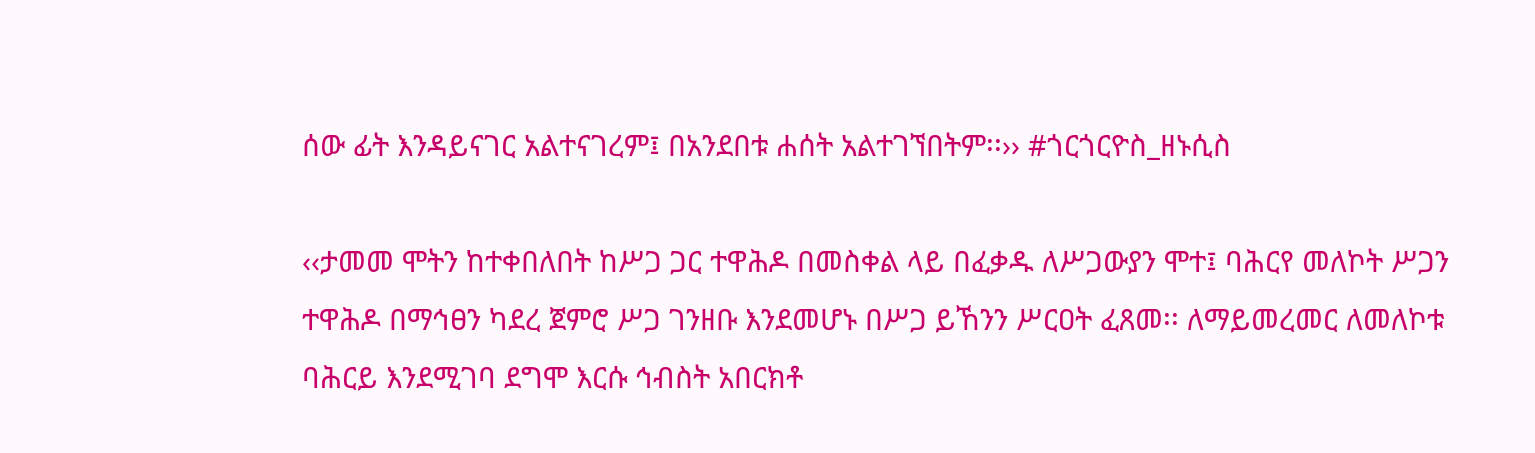ሰው ፊት እንዳይናገር አልተናገረም፤ በአንደበቱ ሐሰት አልተገኘበትም፡፡›› #ጎርጎርዮስ_ዘኑሲስ

‹‹ታመመ ሞትን ከተቀበለበት ከሥጋ ጋር ተዋሕዶ በመስቀል ላይ በፈቃዱ ለሥጋውያን ሞተ፤ ባሕርየ መለኮት ሥጋን ተዋሕዶ በማኅፀን ካደረ ጀምሮ ሥጋ ገንዘቡ እንደመሆኑ በሥጋ ይኸንን ሥርዐት ፈጸመ፡፡ ለማይመረመር ለመለኮቱ ባሕርይ እንደሚገባ ደግሞ እርሱ ኅብስት አበርክቶ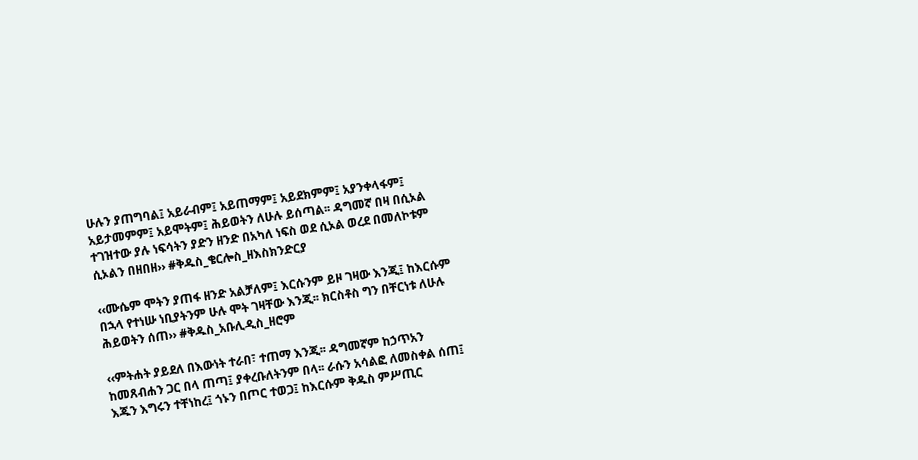ሁሉን ያጠግባል፤ አይራብም፤ አይጠማም፤ አይደክምም፤ አያንቀላፋም፤ አይታመምም፤ አይሞትም፤ ሕይወትን ለሁሉ ይሰጣል፡፡ ዳግመኛ በዛ በሲኦል ተገዝተው ያሉ ነፍሳትን ያድን ዘንድ በአካለ ነፍስ ወደ ሲኦል ወረደ በመለኮቱም ሲኦልን በዘበዘ›› #ቅዱስ_ቄርሎስ_ዘእስክንድርያ

‹‹ሙሴም ሞትን ያጠፋ ዘንድ አልቻለም፤ እርሱንም ይዞ ገዛው እንጂ፤ ከእርሱም በኋላ የተነሡ ነቢያትንም ሁሉ ሞት ገዛቸው እንጂ፡፡ ክርስቶስ ግን በቸርነቱ ለሁሉ ሕይወትን ሰጠ›› #ቅዱስ_አቡሊዲስ_ዘሮም

‹‹ምትሐት ያይደለ በእውነት ተራበ፣ ተጠማ እንጂ፡፡ ዳግመኛም ከኃጥአን ከመጸብሐን ጋር በላ ጠጣ፤ ያቀረቡለትንም በላ፡፡ ራሱን አሳልፎ ለመስቀል ሰጠ፤ እጁን እግሩን ተቸነከረ፤ ጎኑን በጦር ተወጋ፤ ከእርሱም ቅዱስ ምሥጢር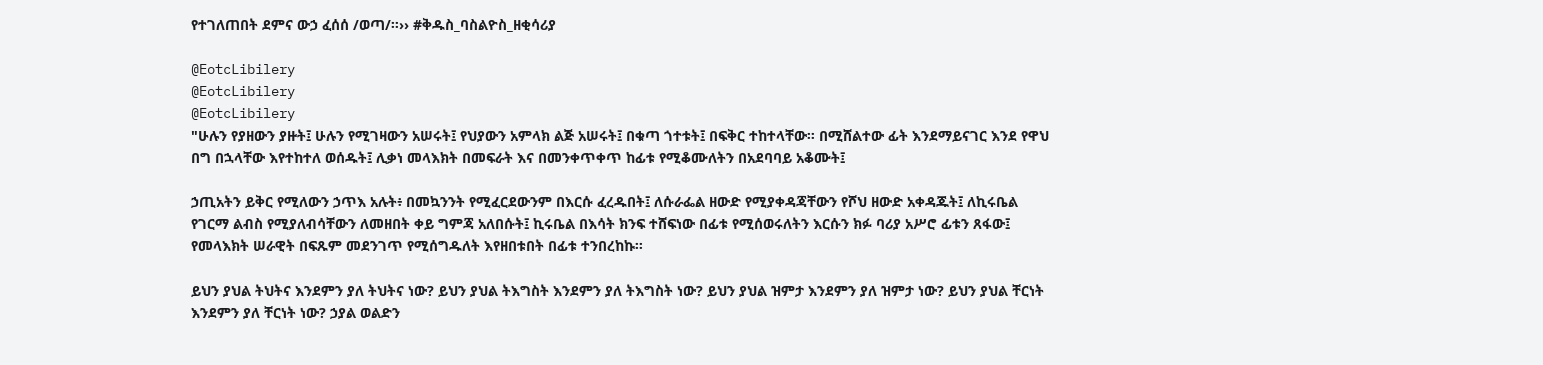የተገለጠበት ደምና ውኃ ፈሰሰ /ወጣ/፡፡›› #ቅዱስ_ባስልዮስ_ዘቂሳሪያ

@EotcLibilery
@EotcLibilery
@EotcLibilery
"ሁሉን የያዘውን ያዙት፤ ሁሉን የሚገዛውን አሠሩት፤ የህያውን አምላክ ልጅ አሠሩት፤ በቁጣ ጎተቱት፤ በፍቅር ተከተላቸው። በሚሸልተው ፊት እንደማይናገር እንደ የዋህ በግ በኋላቸው እየተከተለ ወሰዱት፤ ሊቃነ መላእክት በመፍራት እና በመንቀጥቀጥ ከፊቱ የሚቆሙለትን በአደባባይ አቆሙት፤

ኃጢአትን ይቅር የሚለውን ኃጥእ አሉት፥ በመኳንንት የሚፈርደውንም በእርሱ ፈረዱበት፤ ለሱራፌል ዘውድ የሚያቀዳጃቸውን የሾህ ዘውድ አቀዳጁት፤ ለኪሩቤል የገርማ ልብስ የሚያለብሳቸውን ለመዘበት ቀይ ግምጃ አለበሱት፤ ኪሩቤል በእሳት ክንፍ ተሸፍነው በፊቱ የሚሰወሩለትን እርሱን ክፉ ባሪያ አሥሮ ፊቱን ጸፋው፤ የመላእክት ሠራዊት በፍጹም መደንገጥ የሚሰግዱለት እየዘበቱበት በፊቱ ተንበረከኩ፡፡

ይህን ያህል ትህትና እንደምን ያለ ትህትና ነው? ይህን ያህል ትእግስት እንደምን ያለ ትእግስት ነው? ይህን ያህል ዝምታ እንደምን ያለ ዝምታ ነው? ይህን ያህል ቸርነት እንደምን ያለ ቸርነት ነው? ኃያል ወልድን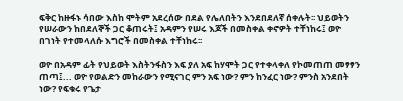ፍቅር ከዙፋኑ ሳበው እስከ ሞትም አደረሰው በደል የሌለበትን እንደበደለኛ ሰቀሉት፡፡ ህይወትን የሠራውን ከበደለኞች ጋር ቆጠሩት፤ አዳምን የሠሩ እጆች በመስቀል ቀኖዎት ተቸነከሩ፤ ወዮ በገነት የተመላለሱ እግሮች በመስቀል ተቸነከሩ፡፡

ወዮ በአዳም ፊት የህይወት እስትንፋስን እፍ ያለ አፍ ከሃሞት ጋር የተቀላቀለ የኮመጠጠ መፃፃን ጠጣ፤... ወዮ የወልድን መከራውን የሚናገር ምን አፍ ነው? ምን ከንፈር ነው? ምንስ አንደበት ነው? የፍቁሩ የጌታ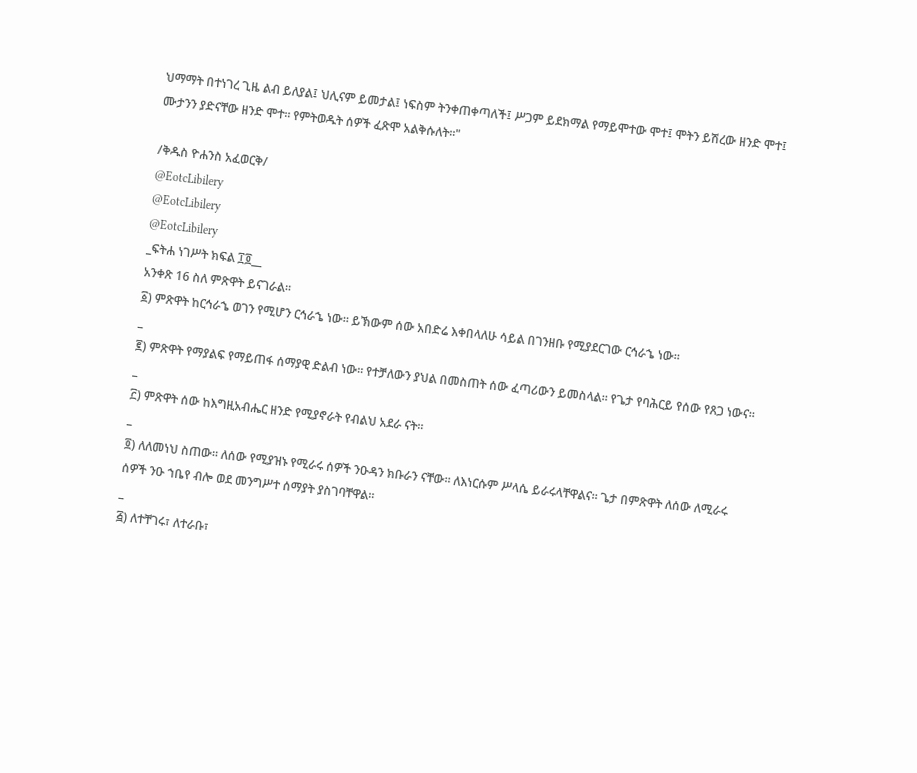ህማማት በተነገረ ጊዜ ልብ ይለያል፤ ህሊናም ይመታል፤ ነፍስም ትንቀጠቀጣለች፤ ሥጋም ይደክማል የማይሞተው ሞተ፤ ሞትን ይሽረው ዘንድ ሞተ፤ ሙታንን ያድናቸው ዘንድ ሞተ። የምትወዱት ሰዎች ፈጽሞ አልቅሱለት፡፡"

/ቅዱስ ዮሐንስ አፈወርቅ/
@EotcLibilery
@EotcLibilery
@EotcLibilery
_ፍትሐ ነገሥት ክፍል ፲፬__
አንቀጽ 16 ስለ ምጽዋት ይናገራል።
፩) ምጽዋት ከርኅራኄ ወገን የሚሆን ርኅራኄ ነው። ይኽውም ሰው አበድሬ እቀበላለሁ ሳይል በገንዘቡ የሚያደርገው ርኅራኄ ነው።
_
፪) ምጽዋት የማያልፍ የማይጠፋ ሰማያዊ ድልብ ነው። የተቻለውን ያህል በመስጠት ሰው ፈጣሪውን ይመስላል። የጌታ የባሕርይ የሰው የጸጋ ነውና።
_
፫) ምጽዋት ሰው ከእግዚአብሔር ዘንድ የሚያኖራት የብልህ አደራ ናት።
_
፬) ለለመነህ ስጠው። ለሰው የሚያዝኑ የሚራሩ ሰዎች ንዑዳን ክቡራን ናቸው። ለእነርሱም ሥላሴ ይራሩላቸዋልና። ጌታ በምጽዋት ለሰው ለሚራሩ ሰዎች ንዑ ኀቤየ ብሎ ወደ መንግሥተ ሰማያት ያስገባቸዋል።
_
፭) ለተቸገሩ፣ ለተራቡ፣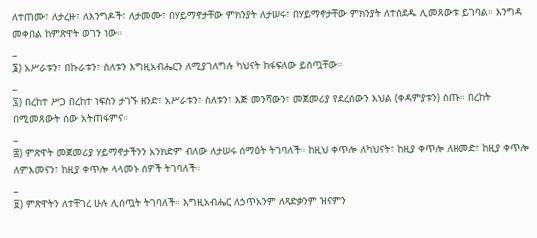ለተጠሙ፣ ለታረዙ፣ ለእንግዶች፣ ለታመሙ፣ በሃይማኖታቸው ምክንያት ለታሠሩ፣ በሃይማኖታቸው ምክንያት ለተሰደዱ ሊመጸውቱ ይገባል። እንግዳ መቀበል ከምጽዋት ወገን ነው።
_
፮) አሥራቱን፣ በኩራቱን፣ ስለቱን እግዚአብሔርን ለሚያገለግሉ ካህናት ከፋፍለው ይስጧቸው።
_
፯) በረከተ ሥጋ በረከተ ነፍስን ታገኙ ዘንድ፣ አሥራቱን፣ ስለቱን፣ እጅ መንሻውን፣ መጀመሪያ የደረሰውን እህል (ቀዳምያቱን) ስጡ። በረከት በሚመጸውት ሰው አትጠፋምና።
_
፰) ምጽዋት መጀመሪያ ሃይማኖታችንን አንክድም ብለው ለታሠሩ ሰማዕት ትገባለች። ከዚህ ቀጥሎ ለካህናት፣ ከዚያ ቀጥሎ ለዘመድ፣ ከዚያ ቀጥሎ ለምእመናን፣ ከዚያ ቀጥሎ ላላመኑ ሰዎች ትገባለች።
_
፱) ምጽዋትን ለተቸገረ ሁሉ ሊሰጧት ትገባለች። እግዚአብሔር ለኃጥአንም ለጻድቃንም ዝናምን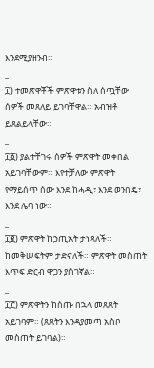እንደሚያዘንብ።
_
፲) ተመጽዋቾች ምጽዋቱን ስለ ሰጧቸው ሰዎች መጸለይ ይገባቸዋል። አብዝቶ ይጸልይላቸው።
_
፲፩) ያልተቸገሩ ሰዎች ምጽዋት መቀበል አይገባቸውም። እየተቻለው ምጽዋት የማይሰጥ ሰው እንደ ከሓዲ፣ እንደ ወንበዴ፣ እንደ ሌባ ነው።
_
፲፪) ምጽዋት ከኃጢአት ታነጻለች። ከመቅሠፍትም ታድናለች። ምጽዋት መስጠት እጥፍ ድርብ ዋጋን ያስገኛል።
_
፲፫) ምጽዋትን ከሰጡ በኋላ መጸጸት አይገባም። (ጸጸትን እንዳያመጣ አስቦ መስጠት ይገባል)።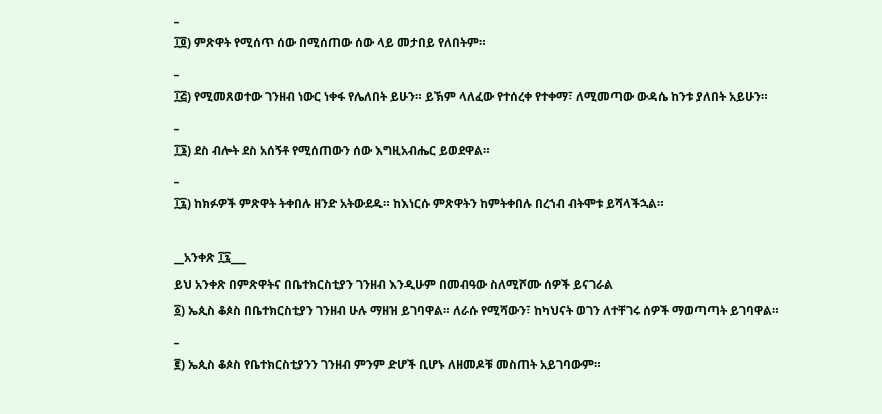_
፲፬) ምጽዋት የሚሰጥ ሰው በሚሰጠው ሰው ላይ መታበይ የለበትም።
_
፲፭) የሚመጸወተው ገንዘብ ነውር ነቀፋ የሌለበት ይሁን። ይኽም ላለፈው የተሰረቀ የተቀማ፣ ለሚመጣው ውዳሴ ከንቱ ያለበት አይሁን።
_
፲፮) ደስ ብሎት ደስ አሰኝቶ የሚሰጠውን ሰው እግዚአብሔር ይወደዋል።
_
፲፯) ከክፉዎች ምጽዋት ትቀበሉ ዘንድ አትውደዱ። ከእነርሱ ምጽዋትን ከምትቀበሉ በረኀብ ብትሞቱ ይሻላችኋል።

__አንቀጽ ፲፯___
ይህ አንቀጽ በምጽዋትና በቤተክርስቲያን ገንዘብ እንዲሁም በመብዓው ስለሚሾሙ ሰዎች ይናገራል
፩) ኤጲስ ቆጶስ በቤተክርስቲያን ገንዘብ ሁሉ ማዘዝ ይገባዋል። ለራሱ የሚሻውን፣ ከካህናት ወገን ለተቸገሩ ሰዎች ማወጣጣት ይገባዋል።
_
፪) ኤጲስ ቆጶስ የቤተክርስቲያንን ገንዘብ ምንም ድሆች ቢሆኑ ለዘመዶቹ መስጠት አይገባውም።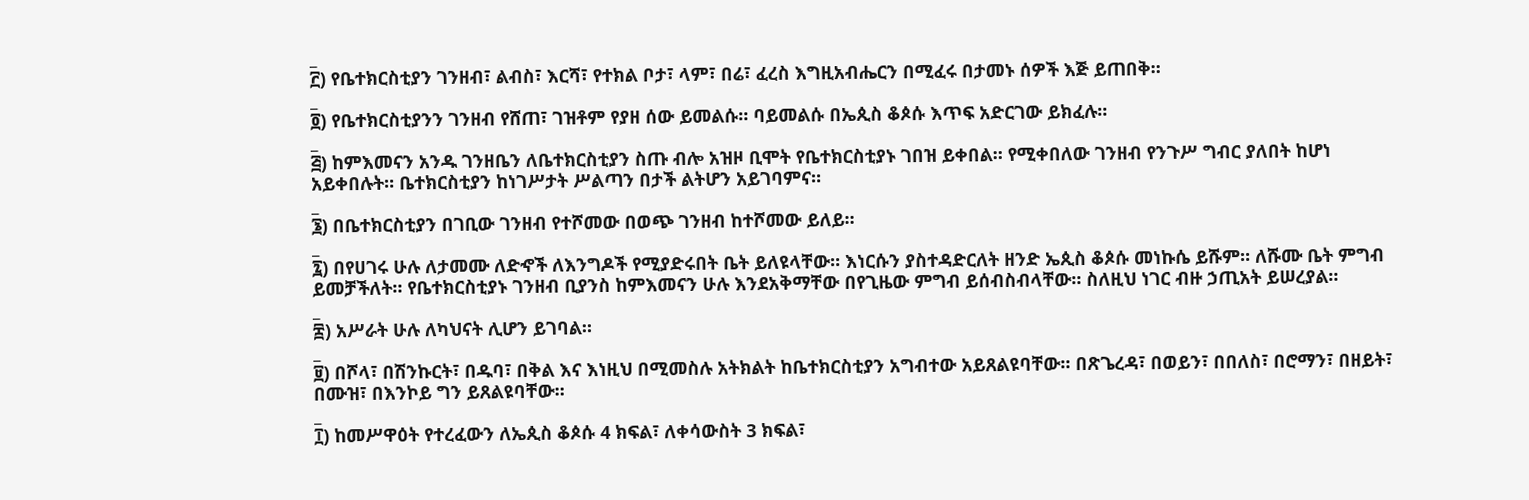_
፫) የቤተክርስቲያን ገንዘብ፣ ልብስ፣ እርሻ፣ የተክል ቦታ፣ ላም፣ በሬ፣ ፈረስ እግዚአብሔርን በሚፈሩ በታመኑ ሰዎች እጅ ይጠበቅ።
_
፬) የቤተክርስቲያንን ገንዘብ የሸጠ፣ ገዝቶም የያዘ ሰው ይመልሱ። ባይመልሱ በኤጲስ ቆጶሱ እጥፍ አድርገው ይክፈሉ።
_
፭) ከምእመናን አንዱ ገንዘቤን ለቤተክርስቲያን ስጡ ብሎ አዝዞ ቢሞት የቤተክርስቲያኑ ገበዝ ይቀበል። የሚቀበለው ገንዘብ የንጉሥ ግብር ያለበት ከሆነ አይቀበሉት። ቤተክርስቲያን ከነገሥታት ሥልጣን በታች ልትሆን አይገባምና።
_
፮) በቤተክርስቲያን በገቢው ገንዘብ የተሾመው በወጭ ገንዘብ ከተሾመው ይለይ።
_
፯) በየሀገሩ ሁሉ ለታመሙ ለድኆች ለእንግዶች የሚያድሩበት ቤት ይለዩላቸው። እነርሱን ያስተዳድርለት ዘንድ ኤጲስ ቆጶሱ መነኩሴ ይሹም። ለሹሙ ቤት ምግብ ይመቻችለት። የቤተክርስቲያኑ ገንዘብ ቢያንስ ከምእመናን ሁሉ እንደአቅማቸው በየጊዜው ምግብ ይሰብስብላቸው። ስለዚህ ነገር ብዙ ኃጢአት ይሠረያል።
_
፰) አሥራት ሁሉ ለካህናት ሊሆን ይገባል።
_
፱) በሾላ፣ በሽንኩርት፣ በዱባ፣ በቅል እና እነዚህ በሚመስሉ አትክልት ከቤተክርስቲያን አግብተው አይጸልዩባቸው። በጽጌረዳ፣ በወይን፣ በበለስ፣ በሮማን፣ በዘይት፣ በሙዝ፣ በእንኮይ ግን ይጸልዩባቸው።
_
፲) ከመሥዋዕት የተረፈውን ለኤጲስ ቆጶሱ 4 ክፍል፣ ለቀሳውስት 3 ክፍል፣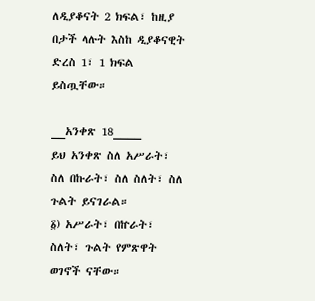ለዲያቆናት 2 ክፍል፣ ከዚያ በታች ላሉት እስከ ዲያቆናዊት ድረስ 1፣ 1 ክፍል ይስጧቸው።

__አንቀጽ 18____
ይህ አንቀጽ ስለ አሥራት፣ ስለ በኩራት፣ ስለ ስለት፣ ስለ ጉልት ይናገራል።
፩) አሥራት፣ በኵራት፣ ስለት፣ ጉልት የምጽዋት ወገኖች ናቸው።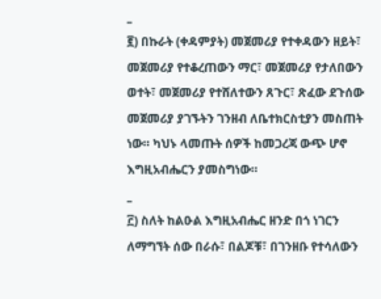_
፪) በኩራት (ቀዳምያት) መጀመሪያ የተቀዳውን ዘይት፣ መጀመሪያ የተቆረጠውን ማር፣ መጀመሪያ የታለበውን ወተት፣ መጀመሪያ የተሸለተውን ጸጉር፣ ጽፈው ደጉሰው መጀመሪያ ያገኙትን ገንዘብ ለቤተክርስቲያን መስጠት ነው። ካህኑ ላመጡት ሰዎች ከመጋረጃ ውጭ ሆኖ እግዚአብሔርን ያመስግነው።
_
፫) ስለት ከልዑል እግዚአብሔር ዘንድ በጎ ነገርን ለማግኘት ሰው በራሱ፣ በልጆቹ፣ በገንዘቡ የተሳለውን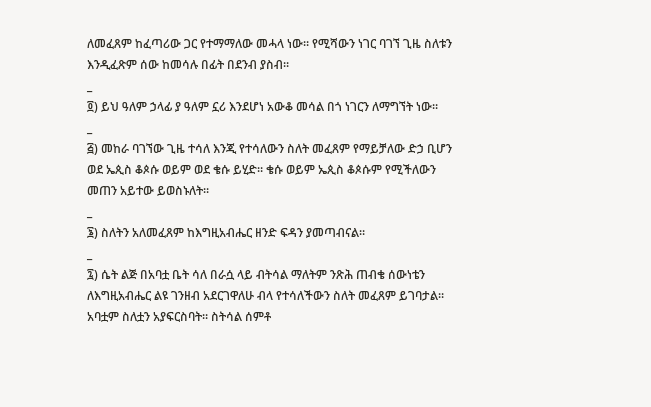ለመፈጸም ከፈጣሪው ጋር የተማማለው መሓላ ነው። የሚሻውን ነገር ባገኘ ጊዜ ስለቱን እንዲፈጽም ሰው ከመሳሉ በፊት በደንብ ያስብ።
_
፬) ይህ ዓለም ኃላፊ ያ ዓለም ኗሪ እንደሆነ አውቆ መሳል በጎ ነገርን ለማግኘት ነው።
_
፭) መከራ ባገኘው ጊዜ ተሳለ እንጂ የተሳለውን ስለት መፈጸም የማይቻለው ድኃ ቢሆን ወደ ኤጲስ ቆጶሱ ወይም ወደ ቄሱ ይሂድ። ቄሱ ወይም ኤጲስ ቆጶሱም የሚችለውን መጠን አይተው ይወስኑለት።
_
፮) ስለትን አለመፈጸም ከእግዚአብሔር ዘንድ ፍዳን ያመጣብናል።
_
፯) ሴት ልጅ በአባቷ ቤት ሳለ በራሷ ላይ ብትሳል ማለትም ንጽሕ ጠብቄ ሰውነቴን ለእግዚአብሔር ልዩ ገንዘብ አደርገዋለሁ ብላ የተሳለችውን ስለት መፈጸም ይገባታል። አባቷም ስለቷን አያፍርስባት። ስትሳል ሰምቶ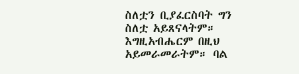ስለቷን ቢያፈርስባት ግን ስለቷ አይጸናላትም። እግዚአብሔርም በዚህ አይመራመራትም። ባል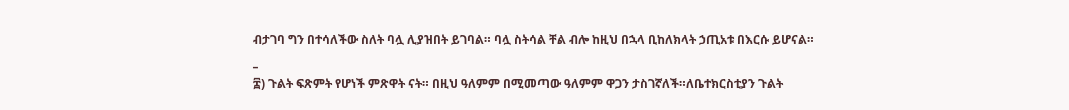ብታገባ ግን በተሳለችው ስለት ባሏ ሊያዝበት ይገባል። ባሏ ስትሳል ቸል ብሎ ከዚህ በኋላ ቢከለክላት ኃጢአቱ በእርሱ ይሆናል።
_
፰) ጉልት ፍጽምት የሆነች ምጽዋት ናት። በዚህ ዓለምም በሚመጣው ዓለምም ዋጋን ታስገኛለች።ለቤተክርስቲያን ጉልት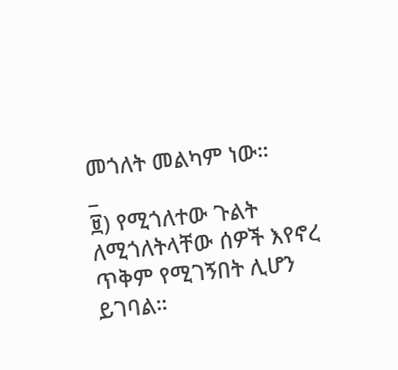መጎለት መልካም ነው።
_
፱) የሚጎለተው ጉልት ለሚጎለትላቸው ሰዎች እየኖረ ጥቅም የሚገኝበት ሊሆን ይገባል።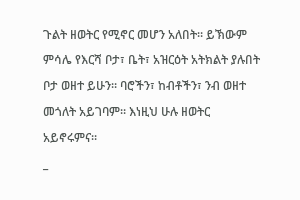ጉልት ዘወትር የሚኖር መሆን አለበት። ይኽውም ምሳሌ የእርሻ ቦታ፣ ቤት፣ አዝርዕት አትክልት ያሉበት ቦታ ወዘተ ይሁን። ባሮችን፣ ከብቶችን፣ ንብ ወዘተ መጎለት አይገባም። እነዚህ ሁሉ ዘወትር አይኖሩምና።
_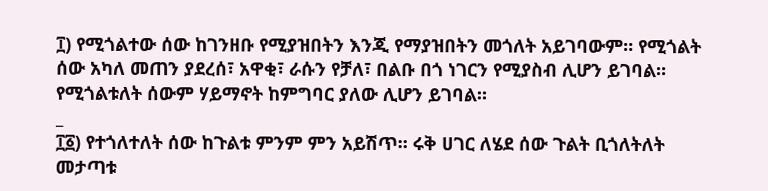፲) የሚጎልተው ሰው ከገንዘቡ የሚያዝበትን እንጂ የማያዝበትን መጎለት አይገባውም። የሚጎልት ሰው አካለ መጠን ያደረሰ፣ አዋቂ፣ ራሱን የቻለ፣ በልቡ በጎ ነገርን የሚያስብ ሊሆን ይገባል። የሚጎልቱለት ሰውም ሃይማኖት ከምግባር ያለው ሊሆን ይገባል።
_
፲፩) የተጎለተለት ሰው ከጉልቱ ምንም ምን አይሽጥ። ሩቅ ሀገር ለሄደ ሰው ጉልት ቢጎለትለት መታጣቱ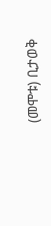(መሞቱ) ቢታወቅ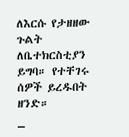ለእርሱ የታዘዘው ጉልት ለቤተክርስቲያን ይግባ። የተቸገሩ ሰዎች ይረዱበት ዘንድ።
_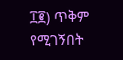፲፪) ጥቅም የሚገኝበት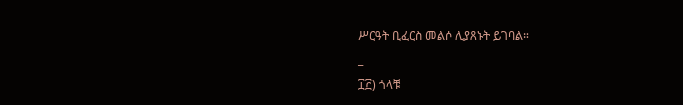ሥርዓት ቢፈርስ መልሶ ሊያጸኑት ይገባል።
_
፲፫) ጎላቹ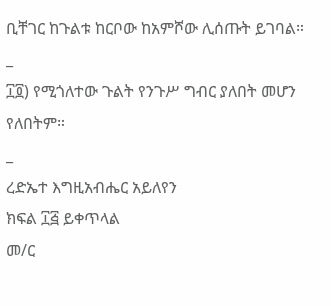ቢቸገር ከጉልቱ ከርቦው ከአምሾው ሊሰጡት ይገባል።
_
፲፬) የሚጎለተው ጉልት የንጉሥ ግብር ያለበት መሆን የለበትም።
_
ረድኤተ እግዚአብሔር አይለየን
ክፍል ፲፭ ይቀጥላል
መ/ር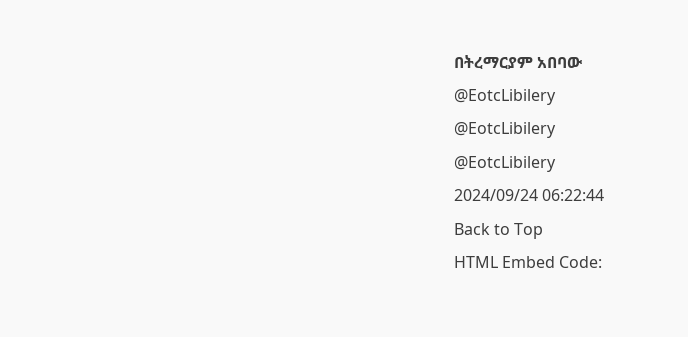በትረማርያም አበባው
@EotcLibilery
@EotcLibilery
@EotcLibilery
2024/09/24 06:22:44
Back to Top
HTML Embed Code: